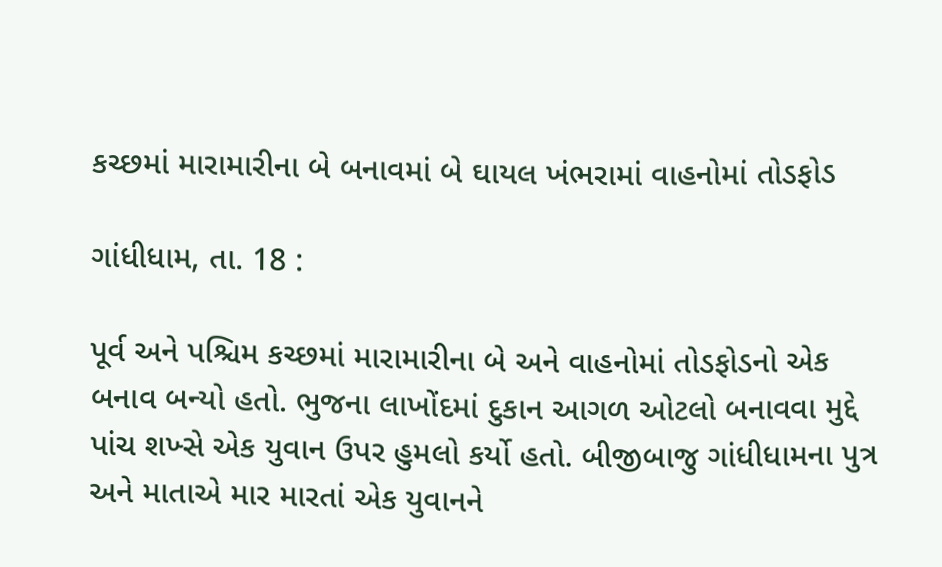કચ્છમાં મારામારીના બે બનાવમાં બે ઘાયલ ખંભરામાં વાહનોમાં તોડફોડ

ગાંધીધામ, તા. 18 :

પૂર્વ અને પશ્ચિમ કચ્છમાં મારામારીના બે અને વાહનોમાં તોડફોડનો એક બનાવ બન્યો હતો. ભુજના લાખોંદમાં દુકાન આગળ ઓટલો બનાવવા મુદ્દે પાંચ શખ્સે એક યુવાન ઉપર હુમલો કર્યો હતો. બીજીબાજુ ગાંધીધામના પુત્ર અને માતાએ માર મારતાં એક યુવાનને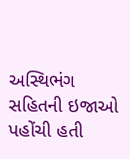અસ્થિભંગ સહિતની ઇજાઓ પહોંચી હતી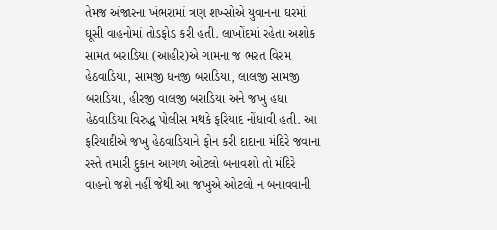તેમજ અંજારના ખંભરામાં ત્રણ શખ્સોએ યુવાનના ઘરમાં ઘૂસી વાહનોમાં તોડફોડ કરી હતી. લાખોંદમાં રહેતા અશોક સામત બરાડિયા (આહીર)એ ગામના જ ભરત વિરમ હેઠવાડિયા, સામજી ધનજી બરાડિયા, લાલજી સામજી બરાડિયા, હીરજી વાલજી બરાડિયા અને જખુ હધા હેઠવાડિયા વિરુદ્ધ પોલીસ મથકે ફરિયાદ નોંધાવી હતી. આ ફરિયાદીએ જખુ હેઠવાડિયાને ફોન કરી દાદાના મંદિરે જવાના રસ્તે તમારી દુકાન આગળ ઓટલો બનાવશો તો મંદિરે વાહનો જશે નહીં જેથી આ જખુએ ઓટલો ન બનાવવાની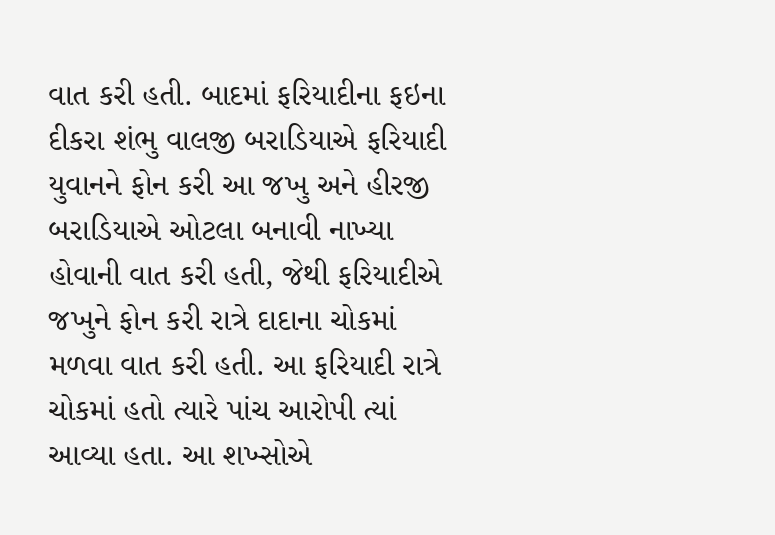વાત કરી હતી. બાદમાં ફરિયાદીના ફઇના દીકરા શંભુ વાલજી બરાડિયાએ ફરિયાદી યુવાનને ફોન કરી આ જખુ અને હીરજી બરાડિયાએ ઓટલા બનાવી નાખ્યા હોવાની વાત કરી હતી, જેથી ફરિયાદીએ જખુને ફોન કરી રાત્રે દાદાના ચોકમાં મળવા વાત કરી હતી. આ ફરિયાદી રાત્રે ચોકમાં હતો ત્યારે પાંચ આરોપી ત્યાં આવ્યા હતા. આ શખ્સોએ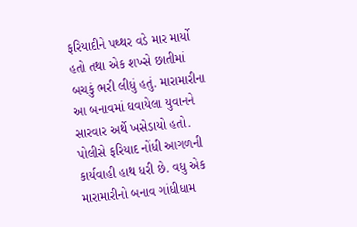ફરિયાદીને પથ્થર વડે માર માર્યો હતો તથા એક શખ્સે છાતીમાં બચકું ભરી લીધું હતું. મારામારીના આ બનાવમાં ઘવાયેલા યુવાનને સારવાર અર્થે ખસેડાયો હતો. પોલીસે ફરિયાદ નોંધી આગળની કાર્યવાહી હાથ ધરી છે. વધુ એક મારામારીનો બનાવ ગાંધીધામ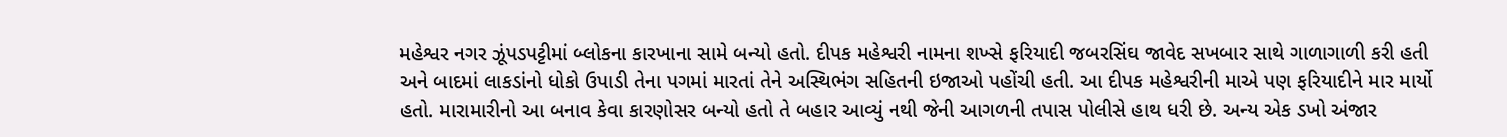મહેશ્વર નગર ઝૂંપડપટ્ટીમાં બ્લોકના કારખાના સામે બન્યો હતો. દીપક મહેશ્વરી નામના શખ્સે ફરિયાદી જબરસિંઘ જાવેદ સખબાર સાથે ગાળાગાળી કરી હતી અને બાદમાં લાકડાંનો ધોકો ઉપાડી તેના પગમાં મારતાં તેને અસ્થિભંગ સહિતની ઇજાઓ પહોંચી હતી. આ દીપક મહેશ્વરીની માએ પણ ફરિયાદીને માર માર્યો હતો. મારામારીનો આ બનાવ કેવા કારણોસર બન્યો હતો તે બહાર આવ્યું નથી જેની આગળની તપાસ પોલીસે હાથ ધરી છે. અન્ય એક ડખો અંજાર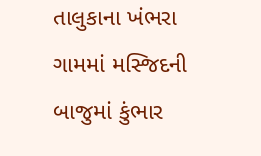તાલુકાના ખંભરા ગામમાં મસ્જિદની બાજુમાં કુંભાર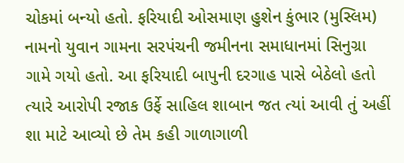ચોકમાં બન્યો હતો. ફરિયાદી ઓસમાણ હુશેન કુંભાર (મુસ્લિમ) નામનો યુવાન ગામના સરપંચની જમીનના સમાધાનમાં સિનુગ્રા ગામે ગયો હતો. આ ફરિયાદી બાપુની દરગાહ પાસે બેઠેલો હતો ત્યારે આરોપી રજાક ઉર્ફે સાહિલ શાબાન જત ત્યાં આવી તું અહીં શા માટે આવ્યો છે તેમ કહી ગાળાગાળી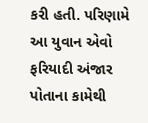કરી હતી. પરિણામે આ યુવાન એવો ફરિયાદી અંજાર પોતાના કામેથી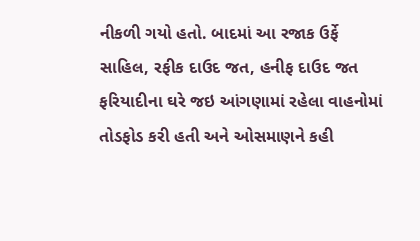નીકળી ગયો હતો. બાદમાં આ રજાક ઉર્ફે સાહિલ, રફીક દાઉદ જત, હનીફ દાઉદ જત ફરિયાદીના ઘરે જઇ આંગણામાં રહેલા વાહનોમાં તોડફોડ કરી હતી અને ઓસમાણને કહી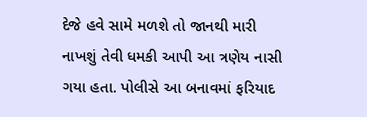દેજે હવે સામે મળશે તો જાનથી મારી નાખશું તેવી ધમકી આપી આ ત્રણેય નાસી ગયા હતા. પોલીસે આ બનાવમાં ફરિયાદ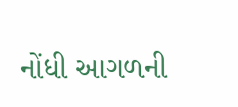નોંધી આગળની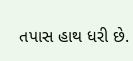તપાસ હાથ ધરી છે.